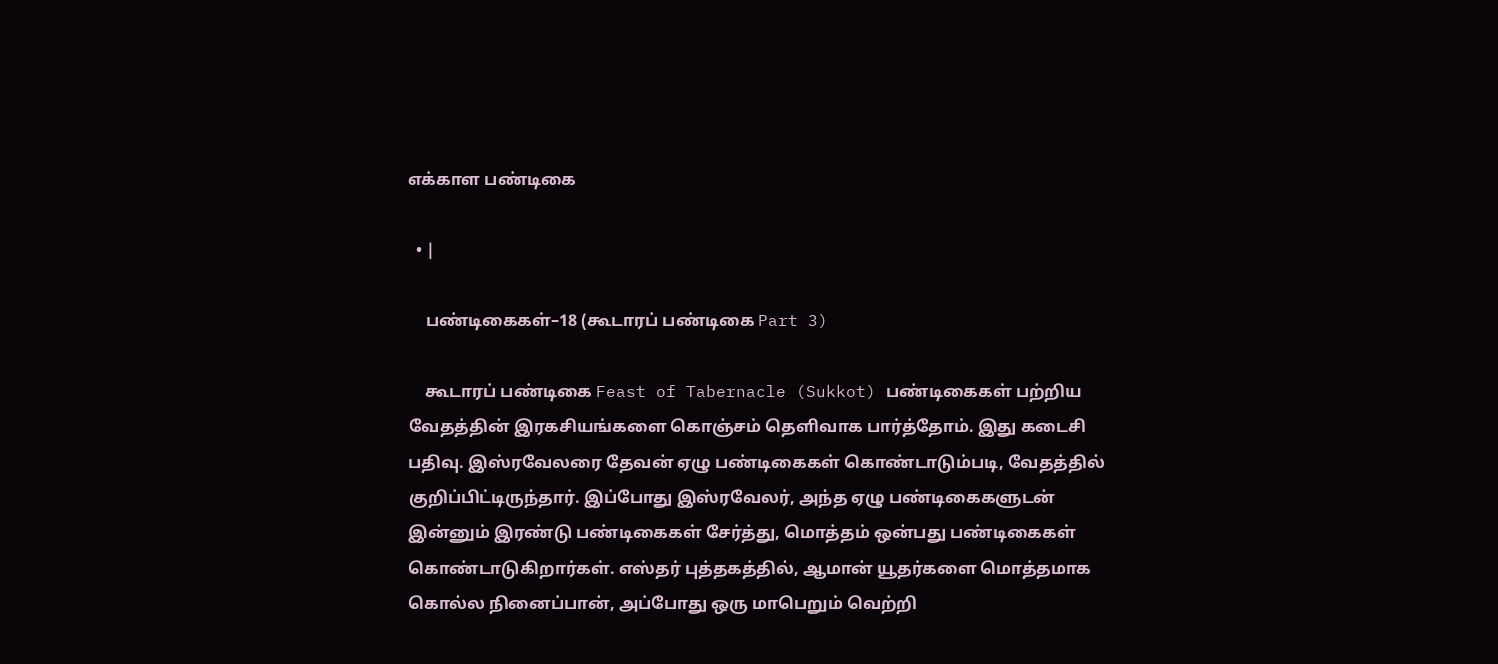எக்காள பண்டிகை

  • |

    பண்டிகைகள்–18 (கூடாரப் பண்டிகை Part 3)

    கூடாரப் பண்டிகை Feast of Tabernacle (Sukkot) பண்டிகைகள் பற்றிய வேதத்தின் இரகசியங்களை கொஞ்சம் தெளிவாக பார்த்தோம். இது கடைசி பதிவு. இஸ்ரவேலரை தேவன் ஏழு பண்டிகைகள் கொண்டாடும்படி, வேதத்தில் குறிப்பிட்டிருந்தார். இப்போது இஸ்ரவேலர், அந்த ஏழு பண்டிகைகளுடன் இன்னும் இரண்டு பண்டிகைகள் சேர்த்து, மொத்தம் ஒன்பது பண்டிகைகள் கொண்டாடுகிறார்கள். எஸ்தர் புத்தகத்தில், ஆமான் யூதர்களை மொத்தமாக கொல்ல நினைப்பான், அப்போது ஒரு மாபெறும் வெற்றி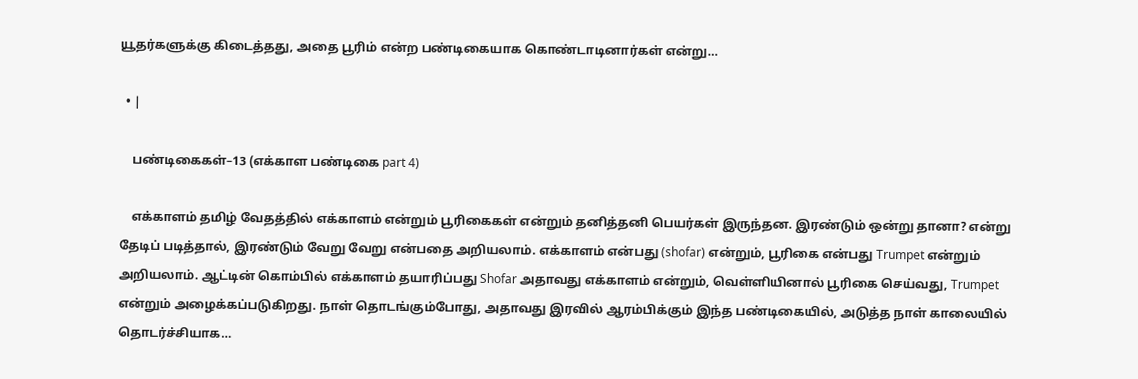யூதர்களுக்கு கிடைத்தது, அதை பூரிம் என்ற பண்டிகையாக கொண்டாடினார்கள் என்று…

  • |

    பண்டிகைகள்–13 (எக்காள பண்டிகை part 4)

    எக்காளம் தமிழ் வேதத்தில் எக்காளம் என்றும் பூரிகைகள் என்றும் தனித்தனி பெயர்கள் இருந்தன. இரண்டும் ஒன்று தானா? என்று தேடிப் படித்தால், இரண்டும் வேறு வேறு என்பதை அறியலாம். எக்காளம் என்பது (shofar) என்றும், பூரிகை என்பது Trumpet என்றும் அறியலாம். ஆட்டின் கொம்பில் எக்காளம் தயாரிப்பது Shofar அதாவது எக்காளம் என்றும், வெள்ளியினால் பூரிகை செய்வது, Trumpet என்றும் அழைக்கப்படுகிறது. நாள் தொடங்கும்போது, அதாவது இரவில் ஆரம்பிக்கும் இந்த பண்டிகையில், அடுத்த நாள் காலையில் தொடர்ச்சியாக…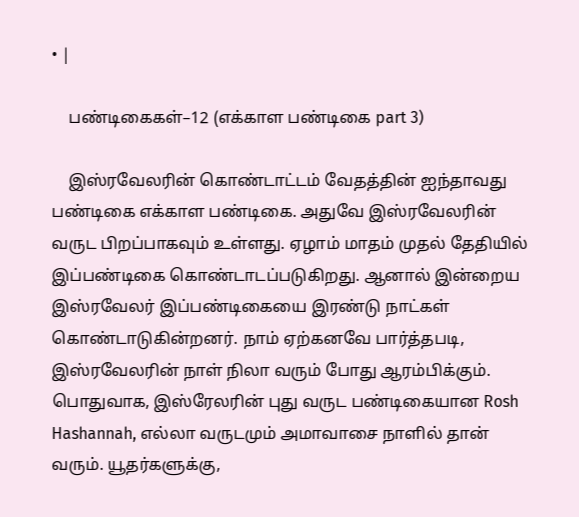• |

    பண்டிகைகள்–12 (எக்காள பண்டிகை part 3)

    இஸ்ரவேலரின் கொண்டாட்டம் வேதத்தின் ஐந்தாவது பண்டிகை எக்காள பண்டிகை. அதுவே இஸ்ரவேலரின் வருட பிறப்பாகவும் உள்ளது. ஏழாம் மாதம் முதல் தேதியில் இப்பண்டிகை கொண்டாடப்படுகிறது. ஆனால் இன்றைய இஸ்ரவேலர் இப்பண்டிகையை இரண்டு நாட்கள் கொண்டாடுகின்றனர். நாம் ஏற்கனவே பார்த்தபடி, இஸ்ரவேலரின் நாள் நிலா வரும் போது ஆரம்பிக்கும். பொதுவாக, இஸ்ரேலரின் புது வருட பண்டிகையான Rosh Hashannah, எல்லா வருடமும் அமாவாசை நாளில் தான் வரும். யூதர்களுக்கு,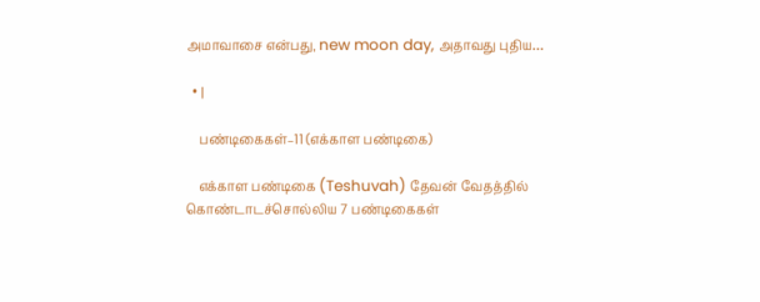அமாவாசை என்பது, new moon day, அதாவது புதிய…

  • |

    பண்டிகைகள்–11 (எக்காள பண்டிகை)

    எக்காள பண்டிகை (Teshuvah) தேவன் வேதத்தில் கொண்டாடச்சொல்லிய 7 பண்டிகைகள்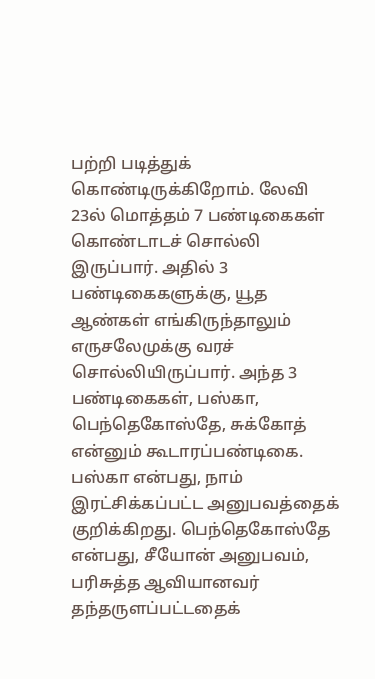பற்றி படித்துக் கொண்டிருக்கிறோம். லேவி 23ல் மொத்தம் 7 பண்டிகைகள் கொண்டாடச் சொல்லி இருப்பார். அதில் 3 பண்டிகைகளுக்கு, யூத ஆண்கள் எங்கிருந்தாலும் எருசலேமுக்கு வரச் சொல்லியிருப்பார். அந்த 3 பண்டிகைகள், பஸ்கா, பெந்தெகோஸ்தே, சுக்கோத் என்னும் கூடாரப்பண்டிகை. பஸ்கா என்பது, நாம் இரட்சிக்கப்பட்ட அனுபவத்தைக் குறிக்கிறது. பெந்தெகோஸ்தே என்பது, சீயோன் அனுபவம், பரிசுத்த ஆவியானவர் தந்தருளப்பட்டதைக்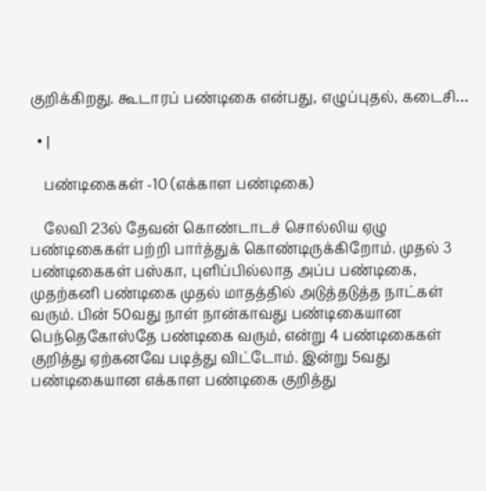குறிக்கிறது. கூடாரப் பண்டிகை என்பது, எழுப்புதல், கடைசி…

  • |

    பண்டிகைகள் -10 (எக்காள பண்டிகை)

    லேவி 23ல் தேவன் கொண்டாடச் சொல்லிய ஏழு பண்டிகைகள் பற்றி பார்த்துக் கொண்டிருக்கிறோம். முதல் 3 பண்டிகைகள் பஸ்கா, புளிப்பில்லாத அப்ப பண்டிகை, முதற்கனி பண்டிகை முதல் மாதத்தில் அடுத்தடுத்த நாட்கள் வரும். பின் 50வது நாள் நான்காவது பண்டிகையான பெந்தெகோஸ்தே பண்டிகை வரும், என்று 4 பண்டிகைகள் குறித்து ஏற்கனவே படித்து விட்டோம். இன்று 5வது பண்டிகையான எக்காள பண்டிகை குறித்து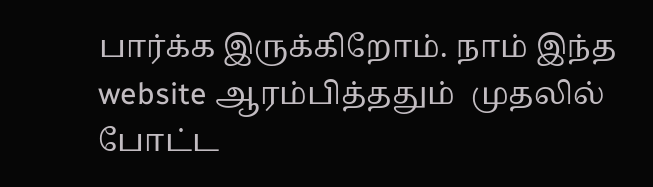பார்க்க இருக்கிறோம். நாம் இந்த website ஆரம்பித்ததும்  முதலில் போட்ட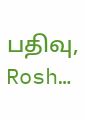பதிவு, Rosh…